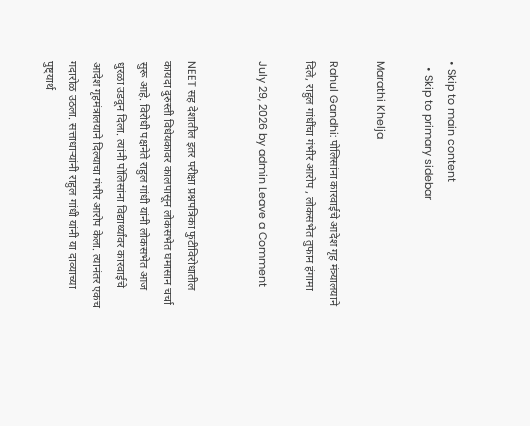• Skip to main content
  • Skip to primary sidebar

Marathi Khelja

Rahul Gandhi: पोलिसांना कारवाईचे आदेश गृह मंत्र्यालयाने दिले, राहुल गांधींचा गंभीर आरोप , लोकसभेत तुफान हंगामा

July 29, 2026 by admin Leave a Comment


NEET सह देशातील इतर परीक्षा प्रश्नपत्रिका फुटीविरोधातील कायदा दुरुस्ती विधेयकावर कालपासून लोकसभेत घमासान चर्चा सुरू आहे. विरोधी पक्षनेते राहुल गांधी यांनी लोकसभेत आज धुरळा उडवून दिला. त्यांनी पोलिसांना विद्यार्थ्यांवर कारवाईचे आदेश गृहमंत्रालयाने दिल्याचा गंभीर आरोप केला. त्यानंतर एकच गदारोळ उठला. सत्ताधाऱ्यांनी राहुल गांधी यांनी या दाव्याच्या पुष्ट्यार्थ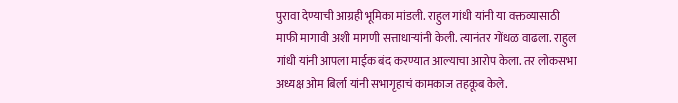पुरावा देण्याची आग्रही भूमिका मांडली. राहुल गांधी यांनी या वक्तव्यासाठी माफी मागावी अशी मागणी सत्ताधाऱ्यांनी केली. त्यानंतर गोंधळ वाढला. राहुल गांधी यांनी आपला माईक बंद करण्यात आल्याचा आरोप केला. तर लोकसभा अध्यक्ष ओम बिर्ला यांनी सभागृहाचं कामकाज तहकूब केले.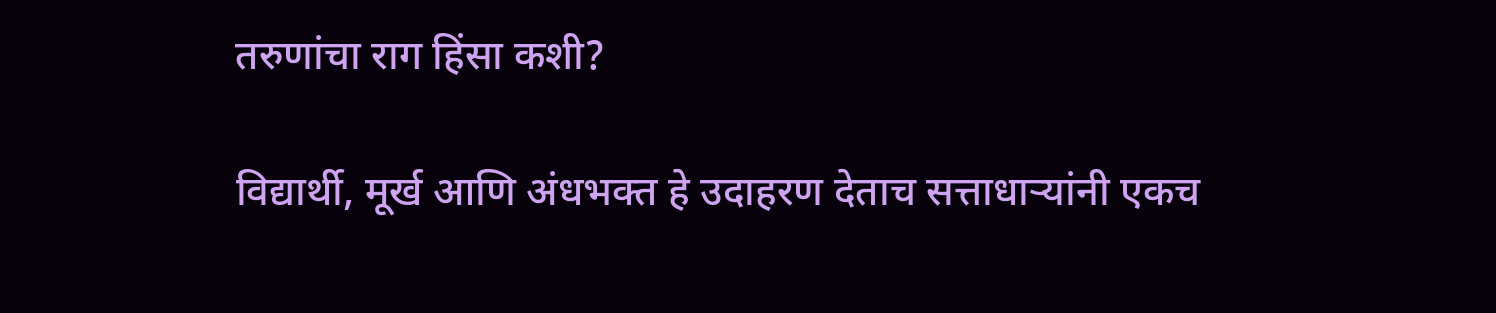तरुणांचा राग हिंसा कशी?

विद्यार्थी, मूर्ख आणि अंधभक्त हे उदाहरण देताच सत्ताधाऱ्यांनी एकच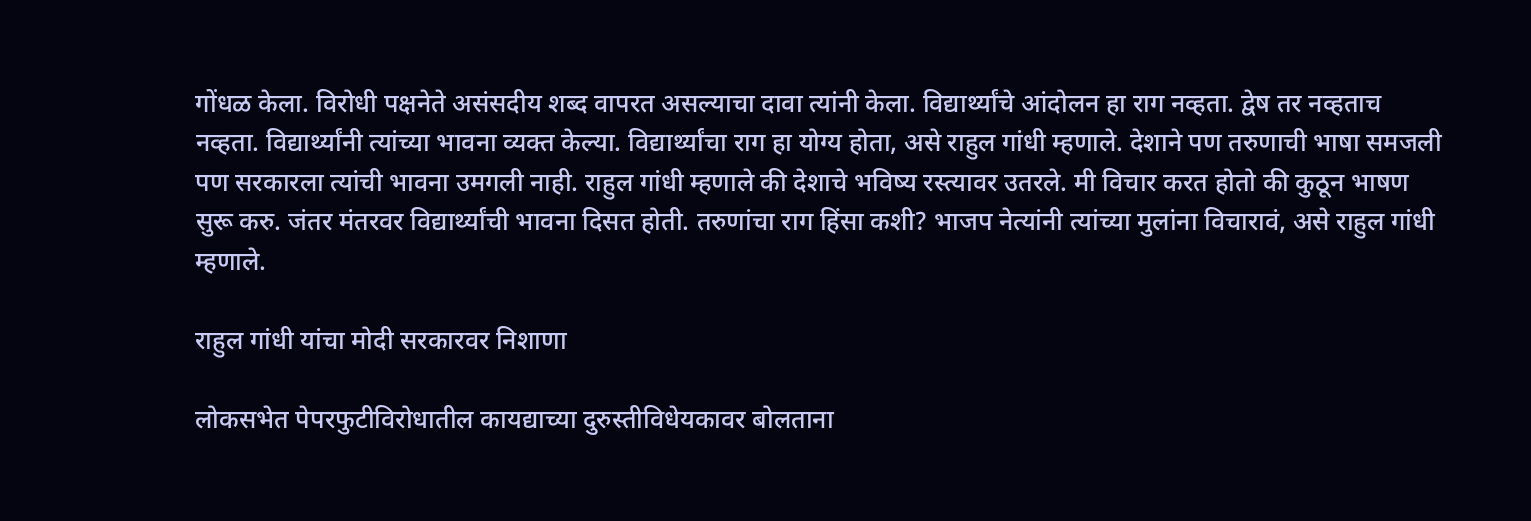गोंधळ केला. विरोधी पक्षनेते असंसदीय शब्द वापरत असल्याचा दावा त्यांनी केला. विद्यार्थ्यांचे आंदोलन हा राग नव्हता. द्वेष तर नव्हताच नव्हता. विद्यार्थ्यांनी त्यांच्या भावना व्यक्त केल्या. विद्यार्थ्यांचा राग हा योग्य होता, असे राहुल गांधी म्हणाले. देशाने पण तरुणाची भाषा समजली पण सरकारला त्यांची भावना उमगली नाही. राहुल गांधी म्हणाले की देशाचे भविष्य रस्त्यावर उतरले. मी विचार करत होतो की कुठून भाषण सुरू करु. जंतर मंतरवर विद्यार्थ्यांची भावना दिसत होती. तरुणांचा राग हिंसा कशी? भाजप नेत्यांनी त्यांच्या मुलांना विचारावं, असे राहुल गांधी म्हणाले.

राहुल गांधी यांचा मोदी सरकारवर निशाणा

लोकसभेत पेपरफुटीविरोधातील कायद्याच्या दुरुस्तीविधेयकावर बोलताना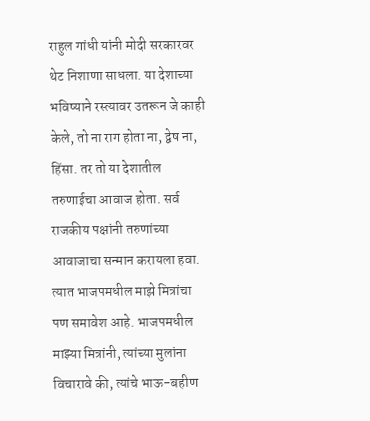राहुल गांधी यांनी मोदी सरकारवर थेट निशाणा साधला. या देशाच्या भविष्याने रस्त्यावर उतरून जे काही केले, तो ना राग होता ना, द्वेष ना, हिंसा. तर तो या देशातील तरुणाईचा आवाज होता. सर्व राजकीय पक्षांनी तरुणांच्या आवाजाचा सन्मान करायला हवा. त्यात भाजपमधील माझे मित्रांचा पण समावेश आहे. भाजपमधील माझ्या मित्रांनी, त्यांच्या मुलांना विचारावे की, त्यांचे भाऊ-बहीण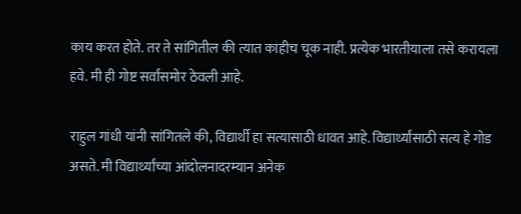काय करत होते. तर ते सांगितील की त्यात काहीच चूक नाही. प्रत्येक भारतीयाला तसे करायला हवे. मी ही गोष्ट सर्वांसमोर ठेवली आहे.

राहुल गांधी यांनी सांगितले की, विद्यार्थी हा सत्यासाठी धावत आहे. विद्यार्थ्यांसाठी सत्य हे गोड असते. मी विद्यार्थ्यांच्या आंदोलनादरम्यान अनेक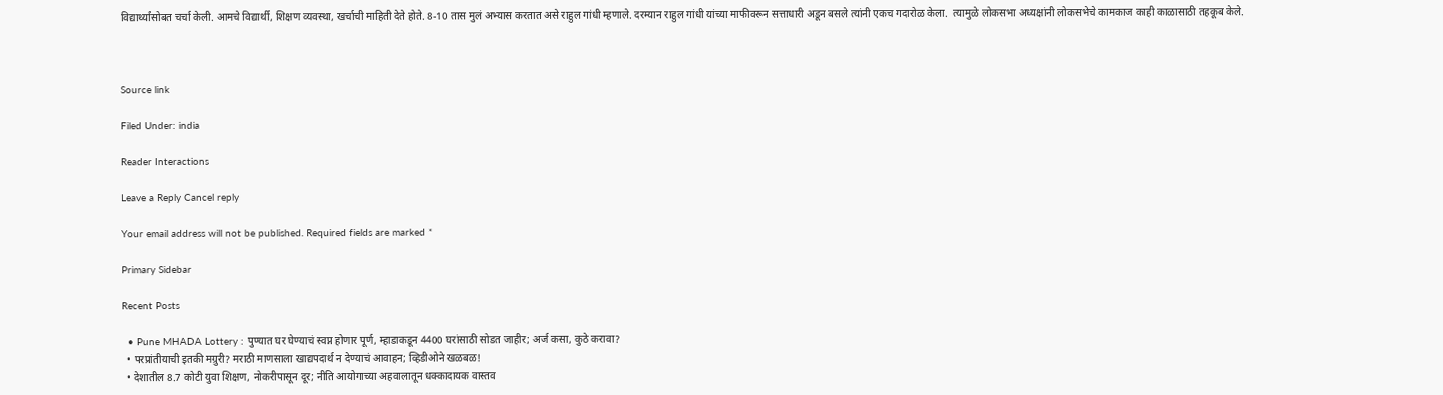विद्यार्थ्यांसोबत चर्चा केली. आमचे विद्यार्थी, शिक्षण व्यवस्था, खर्चाची माहिती देते होते. 8-10 तास मुलं अभ्यास करतात असे राहुल गांधी म्हणाले. दरम्यान राहुल गांधी यांच्या माफीवरून सत्ताधारी अडून बसले त्यांनी एकच गदारोळ केला.  त्यामुळे लोकसभा अध्यक्षांनी लोकसभेचे कामकाज काही काळासाठी तहकूब केले.



Source link

Filed Under: india

Reader Interactions

Leave a Reply Cancel reply

Your email address will not be published. Required fields are marked *

Primary Sidebar

Recent Posts

  • Pune MHADA Lottery : पुण्यात घर घेण्याचं स्वप्न होणार पूर्ण, म्हाडाकडून 4400 घरांसाठी सोडत जाहीर; अर्ज कसा, कुठे करावा?
  • परप्रांतीयाची इतकी मग्रुरी? मराठी माणसाला खाद्यपदार्थ न देण्याचं आवाहन; व्हिडीओने खळबळ!
  • देशातील 8.7 कोटी युवा शिक्षण, नोकरीपासून दूर; नीति आयोगाच्या अहवालातून धक्कादायक वास्तव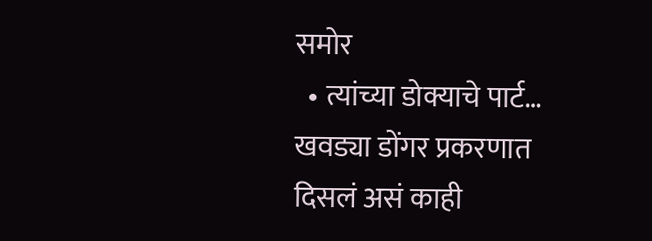समोर
  • त्यांच्या डोक्याचे पार्ट… खवड्या डोंगर प्रकरणात दिसलं असं काही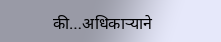की…अधिकाऱ्याने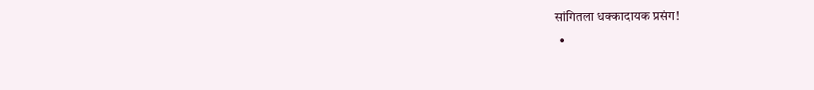सांगितला धक्कादायक प्रसंग!
  •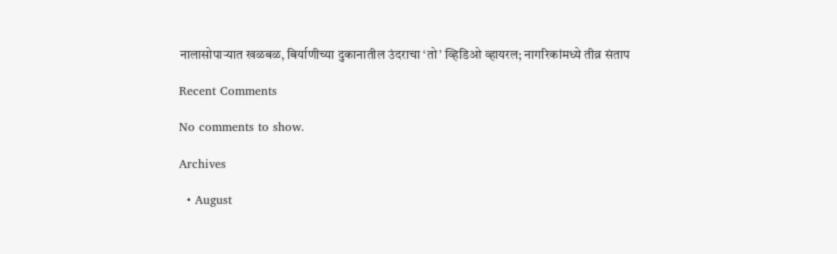नालासोपाऱ्यात खळबळ, बिर्याणीच्या दुकानातील उंदराचा ‘तो’ व्हिडिओ व्हायरल; नागरिकांमध्ये तीव्र संताप

Recent Comments

No comments to show.

Archives

  • August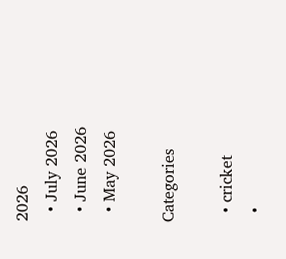2026
  • July 2026
  • June 2026
  • May 2026

Categories

  • cricket
  •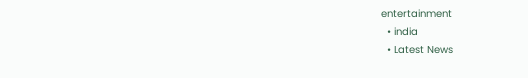entertainment
  • india
  • Latest News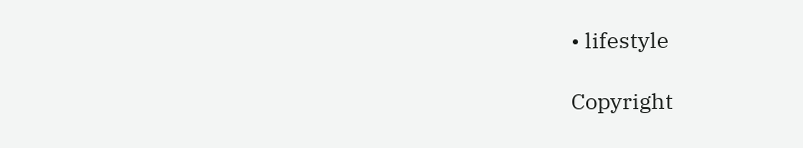• lifestyle

Copyright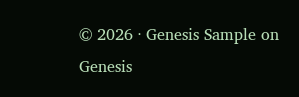© 2026 · Genesis Sample on Genesis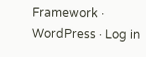Framework · WordPress · Log in